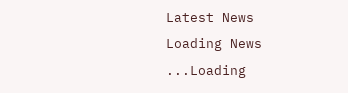Latest News
Loading News ...Loading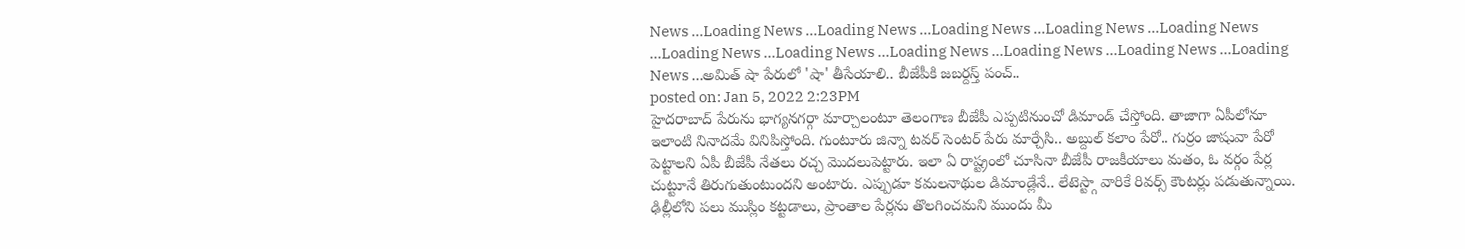News ...Loading News ...Loading News ...Loading News ...Loading News ...Loading News ...Loading News ...Loading News ...Loading News ...Loading News ...Loading News ...Loading News ...అమిత్ షా పేరులో 'షా' తీసేయాలి.. బీజేపీకి జబర్దస్త్ పంచ్..
posted on: Jan 5, 2022 2:23PM
హైదరాబాద్ పేరును భాగ్యనగర్గా మార్చాలంటూ తెలంగాణ బీజేపీ ఎప్పటినుంచో డిమాండ్ చేస్తోంది. తాజాగా ఏపీలోనూ ఇలాంటి నినాదమే వినిపిస్తోంది. గుంటూరు జిన్నా టవర్ సెంటర్ పేరు మార్చేసి.. అబ్దుల్ కలాం పేరో.. గుర్రం జాషువా పేరో పెట్టాలని ఏపీ బీజేపీ నేతలు రచ్చ మొదలుపెట్టారు. ఇలా ఏ రాష్ట్రంలో చూసినా బీజేపీ రాజకీయాలు మతం, ఓ వర్గం పేర్ల చుట్టూనే తిరుగుతుంటుందని అంటారు. ఎప్పుడూ కమలనాథుల డిమాండ్లేనే.. లేటెస్ట్గా వారికే రివర్స్ కౌంటర్లు పడుతున్నాయి. ఢిల్లీలోని పలు ముస్లిం కట్టడాలు, ప్రాంతాల పేర్లను తొలగించమని ముందు మీ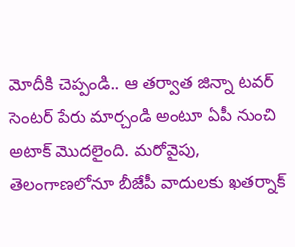మోదీకి చెప్పండి.. ఆ తర్వాత జిన్నా టవర్ సెంటర్ పేరు మార్చండి అంటూ ఏపీ నుంచి అటాక్ మొదలైంది. మరోవైపు, తెలంగాణలోనూ బీజేపీ వాదులకు ఖతర్నాక్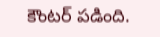కౌంటర్ పడింది.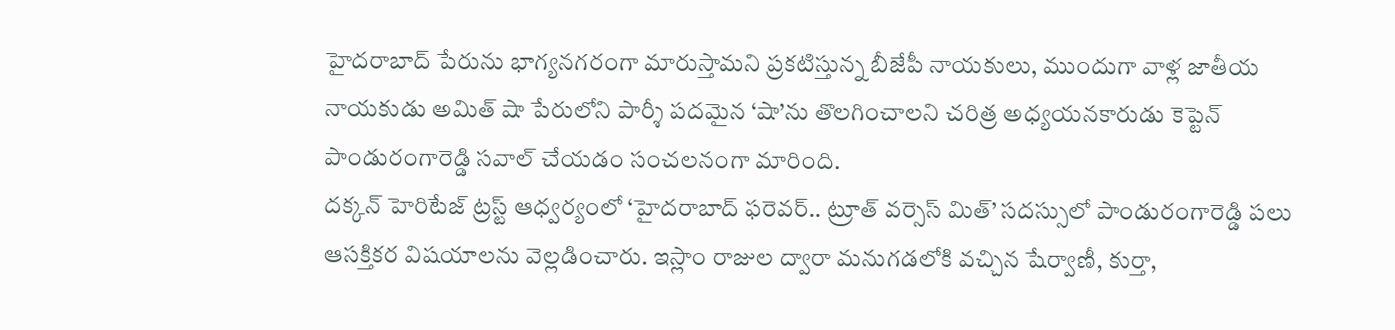హైదరాబాద్ పేరును భాగ్యనగరంగా మారుస్తామని ప్రకటిస్తున్న బీజేపీ నాయకులు, ముందుగా వాళ్ల జాతీయ నాయకుడు అమిత్ షా పేరులోని పార్శీ పదమైన ‘షా’ను తొలగించాలని చరిత్ర అధ్యయనకారుడు కెప్టెన్ పాండురంగారెడ్డి సవాల్ చేయడం సంచలనంగా మారింది.
దక్కన్ హెరిటేజ్ ట్రస్ట్ ఆధ్వర్యంలో ‘హైదరాబాద్ ఫరెవర్.. ట్రూత్ వర్సెస్ మిత్’ సదస్సులో పాండురంగారెడ్డి పలు ఆసక్తికర విషయాలను వెల్లడించారు. ఇస్లాం రాజుల ద్వారా మనుగడలోకి వచ్చిన షేర్వాణీ, కుర్తా,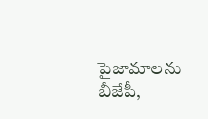పైజామాలను బీజేపీ,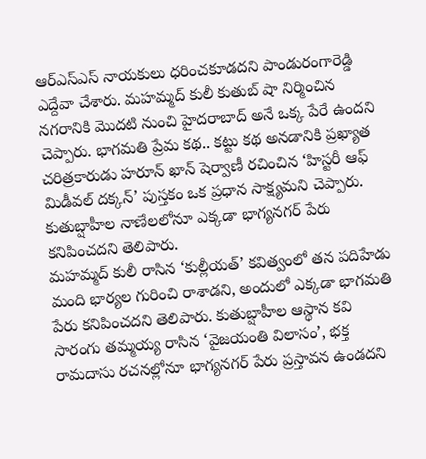ఆర్ఎస్ఎస్ నాయకులు ధరించకూడదని పాండురంగారెడ్డి ఎద్దేవా చేశారు. మహమ్మద్ కులీ కుతుబ్ షా నిర్మించిన నగరానికి మొదటి నుంచి హైదరాబాద్ అనే ఒక్క పేరే ఉందని చెప్పారు. భాగమతి ప్రేమ కథ.. కట్టు కథ అనడానికి ప్రఖ్యాత చరిత్రకారుడు హరూన్ ఖాన్ షెర్వాణీ రచించిన ‘హిస్టరీ ఆఫ్ మిడీవల్ దక్కన్’ పుస్తకం ఒక ప్రధాన సాక్ష్యమని చెప్పారు. కుతుబ్షాహీల నాణేలలోనూ ఎక్కడా భాగ్యనగర్ పేరు కనిపించదని తెలిపారు.
మహమ్మద్ కులీ రాసిన ‘కుల్లీయత్’ కవిత్వంలో తన పదిహేడు మంది భార్యల గురించి రాశాడని, అందులో ఎక్కడా భాగమతి పేరు కనిపించదని తెలిపారు. కుతుబ్షాహీల ఆస్థాన కవి సారంగు తమ్మయ్య రాసిన ‘వైజయంతి విలాసం’, భక్త రామదాసు రచనల్లోనూ భాగ్యనగర్ పేరు ప్రస్తావన ఉండదని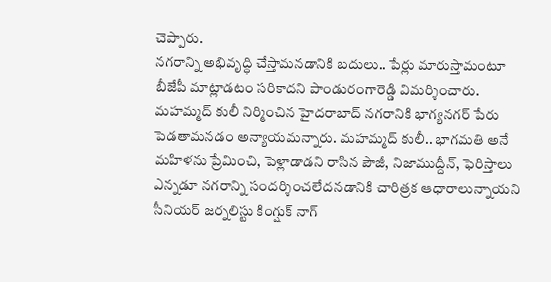చెప్పారు.
నగరాన్ని అభివృద్ధి చేస్తామనడానికి బదులు.. పేర్లు మారుస్తామంటూ బీజేపీ మాట్లాడటం సరికాదని పాండురంగారెడ్డి విమర్శించారు. మహమ్మద్ కులీ నిర్మించిన హైదరాబాద్ నగరానికి భాగ్యనగర్ పేరు పెడతామనడం అన్యాయమన్నారు. మహమ్మద్ కులీ.. భాగమతి అనే మహిళను ప్రేమించి, పెళ్లాడాడని రాసిన పౌజీ, నిజాముద్దీన్, ఫెరిస్తాలు ఎన్నడూ నగరాన్ని సందర్శించలేదనడానికి చారిత్రక ఆధారాలున్నాయని సీనియర్ జర్నలిస్టు కింగ్షుక్ నాగ్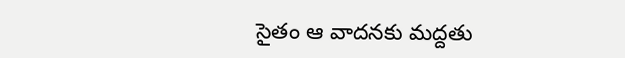సైతం ఆ వాదనకు మద్దతు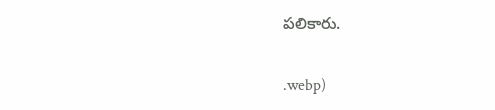పలికారు.


.webp)